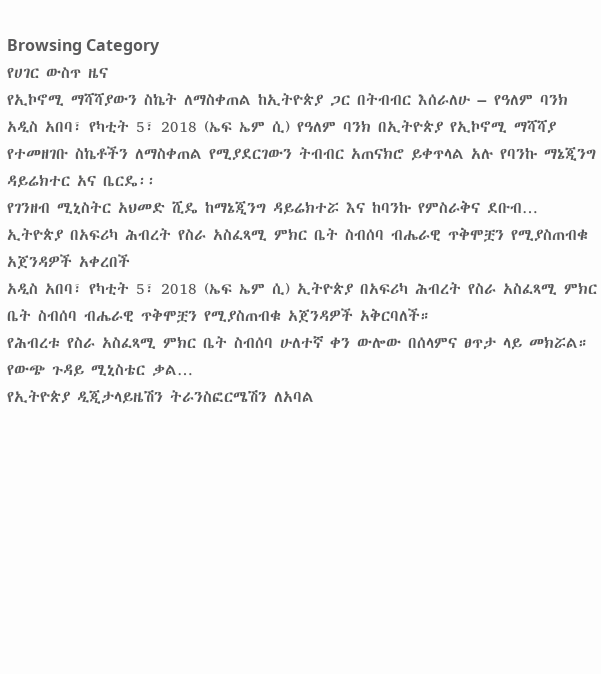Browsing Category
የሀገር ውስጥ ዜና
የኢኮኖሚ ማሻሻያውን ስኬት ለማስቀጠል ከኢትዮጵያ ጋር በትብብር እሰራለሁ – የዓለም ባንክ
አዲስ አበባ፣ የካቲት 5፣ 2018 (ኤፍ ኤም ሲ) የዓለም ባንክ በኢትዮጵያ የኢኮኖሚ ማሻሻያ የተመዘገቡ ስኬቶችን ለማስቀጠል የሚያደርገውን ትብብር አጠናክሮ ይቀጥላል አሉ የባንኩ ማኔጂንግ ዳይሬክተር አና ቤርዴ፡፡
የገንዘብ ሚኒስትር አህመድ ሺዴ ከማኔጂንግ ዳይሬክተሯ እና ከባንኩ የምስራቅና ደቡብ…
ኢትዮጵያ በአፍሪካ ሕብረት የስራ አስፈጻሚ ምክር ቤት ስብሰባ ብሔራዊ ጥቅሞቿን የሚያስጠብቁ አጀንዳዎች አቀረበች
አዲስ አበባ፣ የካቲት 5፣ 2018 (ኤፍ ኤም ሲ) ኢትዮጵያ በአፍሪካ ሕብረት የስራ አስፈጻሚ ምክር ቤት ስብሰባ ብሔራዊ ጥቅሞቿን የሚያስጠብቁ አጀንዳዎች አቅርባለች።
የሕብረቱ የስራ አስፈጻሚ ምክር ቤት ስብሰባ ሁለተኛ ቀን ውሎው በሰላምና ፀጥታ ላይ መክሯል።
የውጭ ጉዳይ ሚኒስቴር ቃል…
የኢትዮጵያ ዲጂታላይዜሽን ትራንስፎርሜሽን ለአባል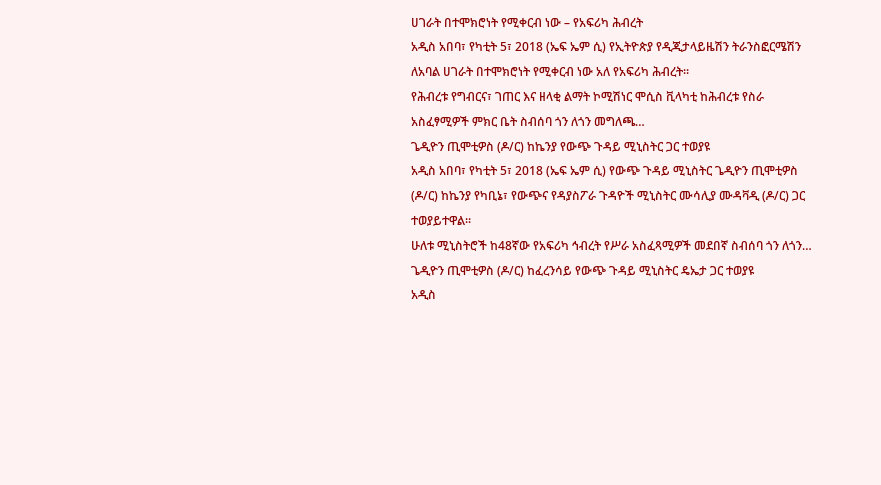ሀገራት በተሞክሮነት የሚቀርብ ነው – የአፍሪካ ሕብረት
አዲስ አበባ፣ የካቲት 5፣ 2018 (ኤፍ ኤም ሲ) የኢትዮጵያ የዲጂታላይዜሽን ትራንስፎርሜሽን ለአባል ሀገራት በተሞክሮነት የሚቀርብ ነው አለ የአፍሪካ ሕብረት።
የሕብረቱ የግብርና፣ ገጠር እና ዘላቂ ልማት ኮሚሽነር ሞሲስ ቪላካቲ ከሕብረቱ የስራ አስፈፃሚዎች ምክር ቤት ስብሰባ ጎን ለጎን መግለጫ…
ጌዲዮን ጢሞቲዎስ (ዶ/ር) ከኬንያ የውጭ ጉዳይ ሚኒስትር ጋር ተወያዩ
አዲስ አበባ፣ የካቲት 5፣ 2018 (ኤፍ ኤም ሲ) የውጭ ጉዳይ ሚኒስትር ጌዲዮን ጢሞቲዎስ (ዶ/ር) ከኬንያ የካቢኔ፣ የውጭና የዳያስፖራ ጉዳዮች ሚኒስትር ሙሳሊያ ሙዳቫዲ (ዶ/ር) ጋር ተወያይተዋል፡፡
ሁለቱ ሚኒስትሮች ከ48ኛው የአፍሪካ ኅብረት የሥራ አስፈጻሚዎች መደበኛ ስብሰባ ጎን ለጎን…
ጌዲዮን ጢሞቲዎስ (ዶ/ር) ከፈረንሳይ የውጭ ጉዳይ ሚኒስትር ዴኤታ ጋር ተወያዩ
አዲስ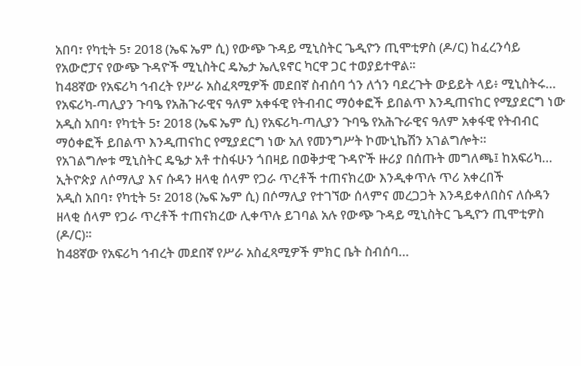አበባ፣ የካቲት 5፣ 2018 (ኤፍ ኤም ሲ) የውጭ ጉዳይ ሚኒስትር ጌዲዮን ጢሞቲዎስ (ዶ/ር) ከፈረንሳይ የአውሮፓና የውጭ ጉዳዮች ሚኒስትር ዴኤታ ኤሊዩኖር ካርዋ ጋር ተወያይተዋል፡፡
ከ48ኛው የአፍሪካ ኅብረት የሥራ አስፈጻሚዎች መደበኛ ስብሰባ ጎን ለጎን ባደረጉት ውይይት ላይ፥ ሚኒስትሩ…
የአፍሪካ-ጣሊያን ጉባዔ የአሕጉራዊና ዓለም አቀፋዊ የትብብር ማዕቀፎች ይበልጥ እንዲጠናከር የሚያደርግ ነው
አዲስ አበባ፣ የካቲት 5፣ 2018 (ኤፍ ኤም ሲ) የአፍሪካ-ጣሊያን ጉባዔ የአሕጉራዊና ዓለም አቀፋዊ የትብብር ማዕቀፎች ይበልጥ እንዲጠናከር የሚያደርግ ነው አለ የመንግሥት ኮሙኒኬሽን አገልግሎት።
የአገልግሎቱ ሚኒስትር ዴዔታ አቶ ተስፋሁን ጎበዛይ በወቅታዊ ጉዳዮች ዙሪያ በሰጡት መግለጫ፤ ከአፍሪካ…
ኢትዮጵያ ለሶማሊያ እና ሱዳን ዘላቂ ሰላም የጋራ ጥረቶች ተጠናክረው እንዲቀጥሉ ጥሪ አቀረበች
አዲስ አበባ፣ የካቲት 5፣ 2018 (ኤፍ ኤም ሲ) በሶማሊያ የተገኘው ሰላምና መረጋጋት እንዳይቀለበስና ለሱዳን ዘላቂ ሰላም የጋራ ጥረቶች ተጠናክረው ሊቀጥሉ ይገባል አሉ የውጭ ጉዳይ ሚኒስትር ጌዲዮን ጢሞቲዎስ (ዶ/ር)፡፡
ከ48ኛው የአፍሪካ ኅብረት መደበኛ የሥራ አስፈጻሚዎች ምክር ቤት ስብሰባ…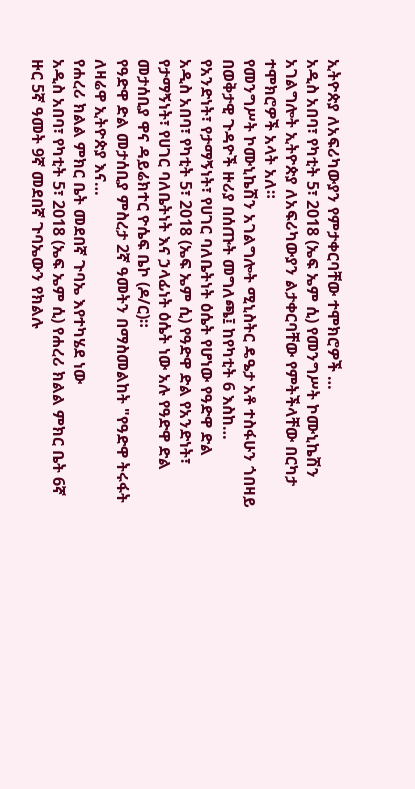ኢትዮጵያ ለአፍሪካውያን የምታቀርባቸው ተሞክሮዎች …
አዲስ አበባ፣ የካቲት 5፣ 2018 (ኤፍ ኤም ሲ) የመንግሥት ኮሙኒኬሽን አገልግሎት ኢትዮጵያ ለአፍሪካውያን ልታቀርባቸው የምትችላቸው በርካታ ተሞክሮዎች አላት አለ።
የመንግሥት ኮሙኒኬሽን አገልግሎት ሚኒስትር ዴዔታ አቶ ተስፋሁን ጎበዛይ በወቅታዊ ጉዳዮች ዙሪያ በሰጡት መግለጫ፤ ከየካቲት 6 እስከ…
የአንድነት፣ የታማኝነት፣ የሀገር ባለቤትነት ዕሴት የሆነው የዓድዋ ድል
አዲስ አበባ፣ የካቲት 5፣ 2018 (ኤፍ ኤም ሲ) የዓድዋ ድል የአንድነት፣ የታማኝነት፣ የሀገር ባለቤትነት እና ኃላፊነት ዕሴት ነው አሉ የዓድዋ ድል መታሰቢያ ዋና ዳይሬክተር ዮሴፍ ቤኮ (ዶ/ር)።
የዓድዋ ድል መታሰቢያ ምስረታ 2ኛ ዓመትን በማስመልከት "የዓድዋ ትሩፋት ለዛሬዋ ኢትዮጵያ እና…
የሐረሪ ክልል ምክር ቤት መደበኛ ጉባኤ እየተካሄደ ነው
አዲስ አበባ፣ የካቲት 5፣ 2018 (ኤፍ ኤም ሲ) የሐረሪ ክልል ምክር ቤት 6ኛ ዙር 5ኛ ዓመት 9ኛ መደበኛ ጉባኤውን የክልሉ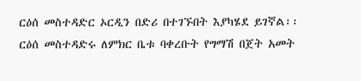ርዕሰ መስተዳድር ኦርዲን በድሪ በተገኙበት እያካሄደ ይገኛል፡፡
ርዕሰ መስተዳድሩ ለምክር ቤቱ ባቀረቡት የግማሽ በጀት አመት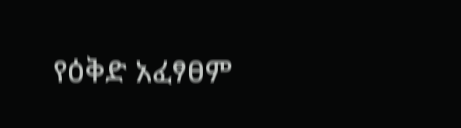የዕቅድ አፈፃፀም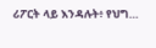ሪፖርት ላይ እንዳሉት፥ የህግ…